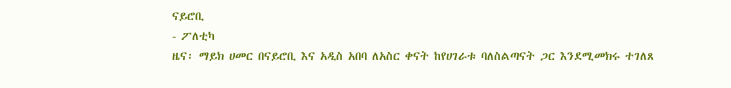ናይሮቢ
- ፖለቲካ
ዜና፡ ማይክ ሀመር በናይሮቢ እና አዲስ አበባ ለአስር ቀናት ከየሀገራቱ ባለስልጣናት ጋር እንደሚመክሩ ተገለጸ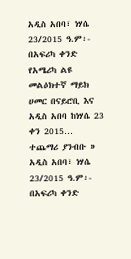አዲስ አበባ፣ ነሃሴ 23/2015 ዓ.ም፡- በአፍሪካ ቀንድ የአሜሪካ ልዩ መልዕክተኛ ማይክ ሀመር በናይሮቢ እና አዲስ አበባ ከነሃሴ 23 ቀን 2015…
ተጨማሪ ያንብቡ »
አዲስ አበባ፣ ነሃሴ 23/2015 ዓ.ም፡- በአፍሪካ ቀንድ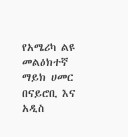የአሜሪካ ልዩ መልዕክተኛ ማይክ ሀመር በናይሮቢ እና አዲስ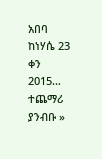አበባ ከነሃሴ 23 ቀን 2015…
ተጨማሪ ያንብቡ »